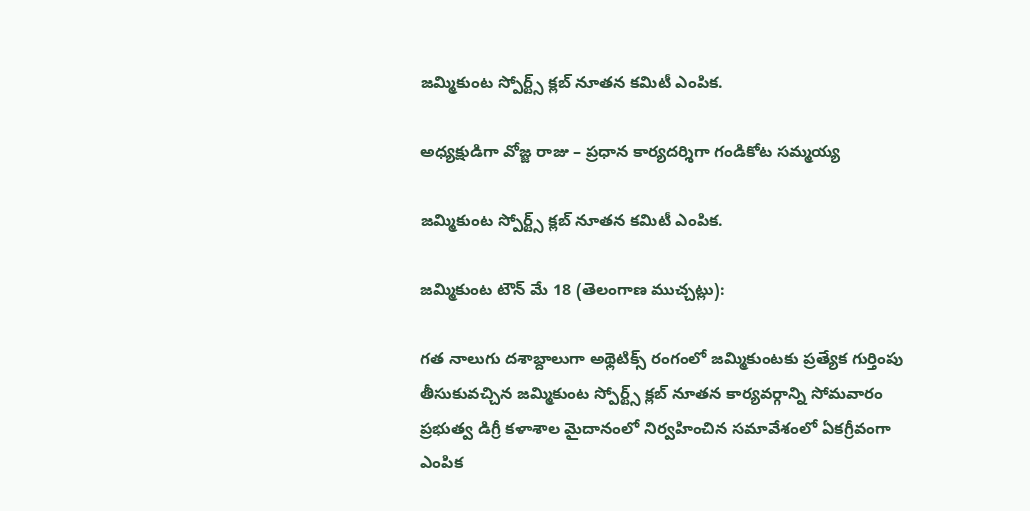జమ్మికుంట స్పోర్ట్స్ క్లబ్ నూతన కమిటీ ఎంపిక.

అధ్యక్షుడిగా వోజ్జ రాజు – ప్రధాన కార్యదర్శిగా గండికోట సమ్మయ్య

జమ్మికుంట స్పోర్ట్స్ క్లబ్ నూతన కమిటీ ఎంపిక.

జమ్మికుంట టౌన్ మే 18 (తెలంగాణ ముచ్చట్లు):

గత నాలుగు దశాబ్దాలుగా అథ్లెటిక్స్ రంగంలో జమ్మికుంటకు ప్రత్యేక గుర్తింపు తీసుకువచ్చిన జమ్మికుంట స్పోర్ట్స్ క్లబ్ నూతన కార్యవర్గాన్ని సోమవారం ప్రభుత్వ డిగ్రీ కళాశాల మైదానంలో నిర్వహించిన సమావేశంలో ఏకగ్రీవంగా ఎంపిక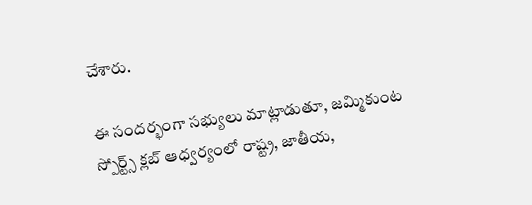చేశారు.

ఈ సందర్భంగా సభ్యులు మాట్లాడుతూ, జమ్మికుంట స్పోర్ట్స్ క్లబ్ ఆధ్వర్యంలో రాష్ట్ర, జాతీయ,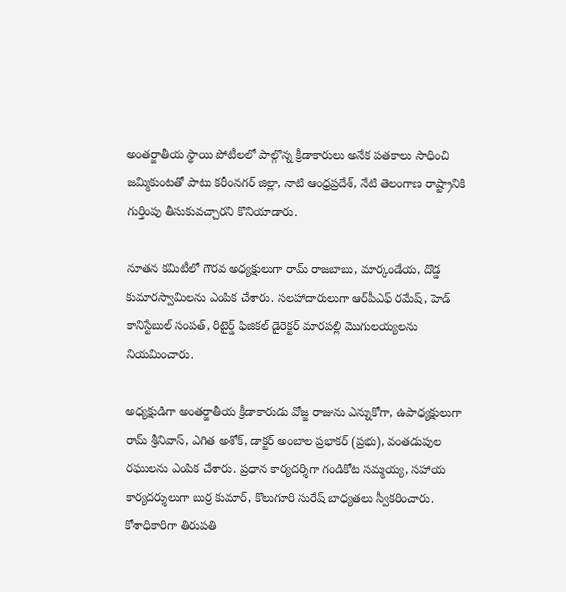అంతర్జాతీయ స్థాయి పోటీలలో పాల్గొన్న క్రీడాకారులు అనేక పతకాలు సాధించి జమ్మికుంటతో పాటు కరీంనగర్ జిల్లా, నాటి ఆంధ్రప్రదేశ్, నేటి తెలంగాణ రాష్ట్రానికి గుర్తింపు తీసుకువచ్చారని కొనియాడారు.

నూతన కమిటీలో గౌరవ అధ్యక్షులుగా రామ్ రాజబాబు, మార్కండేయ, దొడ్డ కుమారస్వామిలను ఎంపిక చేశారు. సలహాదారులుగా ఆర్‌పీఎఫ్ రమేష్, హెడ్ కానిస్టేబుల్ సంపత్, రిటైర్డ్ ఫిజికల్ డైరెక్టర్ మారపల్లి మొగులయ్యలను నియమించారు.

అధ్యక్షుడిగా అంతర్జాతీయ క్రీడాకారుడు వోజ్జ రాజును ఎన్నుకోగా, ఉపాధ్యక్షులుగా రామ్ శ్రీనివాస్, ఎగిత అశోక్, డాక్టర్ అంబాల ప్రభాకర్ (ప్రభు), వంతడుపుల రఘులను ఎంపిక చేశారు. ప్రధాన కార్యదర్శిగా గండికోట సమ్మయ్య, సహాయ కార్యదర్శులుగా బుర్ర కుమార్, కొలుగూరి సురేష్ బాధ్యతలు స్వీకరించారు. కోశాధికారిగా తిరుపతి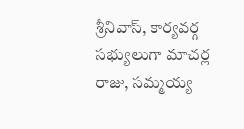శ్రీనివాస్, కార్యవర్గ సభ్యులుగా మాచర్ల రాజు, సమ్మయ్య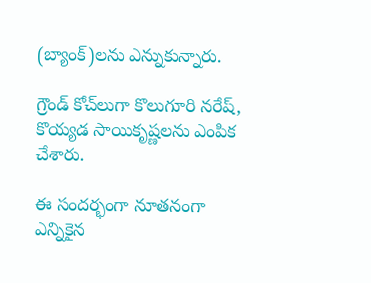(బ్యాంక్)లను ఎన్నుకున్నారు.

గ్రౌండ్ కోచ్‌లుగా కొలుగూరి నరేష్, కొయ్యడ సాయికృష్ణలను ఎంపిక చేశారు.

ఈ సందర్భంగా నూతనంగా ఎన్నికైన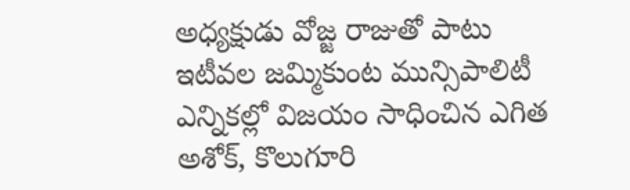అధ్యక్షుడు వోజ్జ రాజుతో పాటు ఇటీవల జమ్మికుంట మున్సిపాలిటీ ఎన్నికల్లో విజయం సాధించిన ఎగిత అశోక్, కొలుగూరి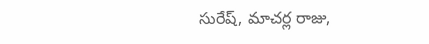సురేష్, మాచర్ల రాజు,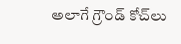అలాగే గ్రౌండ్ కోచ్‌లు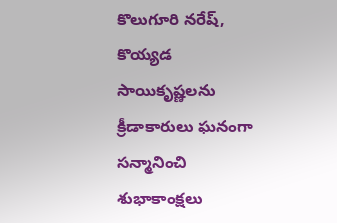కొలుగూరి నరేష్, కొయ్యడ సాయికృష్ణలను క్రీడాకారులు ఘనంగా సన్మానించి శుభాకాంక్షలు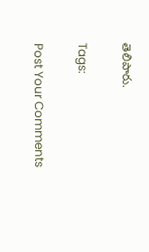తెలిపారు.

Tags:

Post Your Comments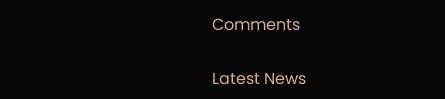Comments

Latest News